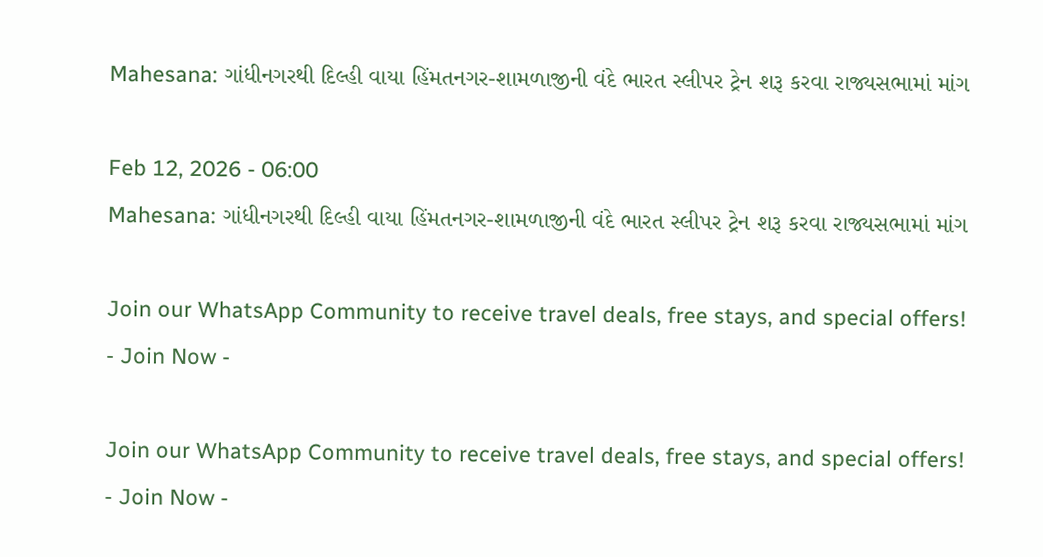Mahesana: ગાંધીનગરથી દિલ્હી વાયા હિંમતનગર-શામળાજીની વંદે ભારત સ્લીપર ટ્રેન શરૂ કરવા રાજ્યસભામાં માંગ

Feb 12, 2026 - 06:00
Mahesana: ગાંધીનગરથી દિલ્હી વાયા હિંમતનગર-શામળાજીની વંદે ભારત સ્લીપર ટ્રેન શરૂ કરવા રાજ્યસભામાં માંગ

Join our WhatsApp Community to receive travel deals, free stays, and special offers!
- Join Now -

Join our WhatsApp Community to receive travel deals, free stays, and special offers!
- Join Now -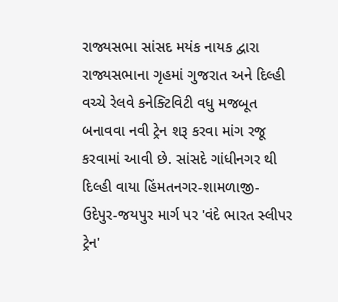રાજ્યસભા સાંસદ મયંક નાયક દ્વારા રાજ્યસભાના ગૃહમાં ગુજરાત અને દિલ્હી વચ્ચે રેલવે કનેક્ટિવિટી વધુ મજબૂત બનાવવા નવી ટ્રેન શરૂ કરવા માંગ રજૂ કરવામાં આવી છે. સાંસદે ગાંધીનગર થી દિલ્હી વાયા હિંમતનગર-શામળાજી-ઉદેપુર-જયપુર માર્ગ પર 'વંદે ભારત સ્લીપર ટ્રેન'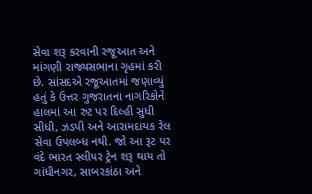સેવા શરૂ કરવાની રજૂઆત અને માંગણી રાજ્યસભાના ગૃહમાં કરી છે. સાંસદએ રજૂઆતમાં જણાવ્યું હતું કે ઉત્તર ગુજરાતના નાગરિકોને હાલમાં આ રુટ પર દિલ્હી સુધી સીધી, ઝડપી અને આરામદાયક રેલ સેવા ઉપલબ્ધ નથી. જો આ રૂટ પર વંદે ભારત સ્લીપર ટ્રેન શરૂ થાય તો ગાંધીનગર, સાબરકાંઠા અને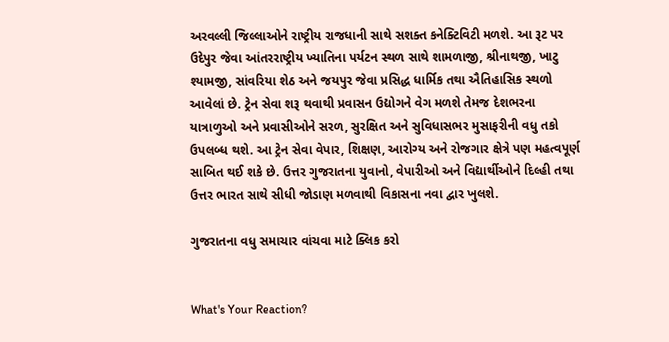અરવલ્લી જિલ્લાઓને રાષ્ટ્રીય રાજધાની સાથે સશક્ત કનેક્ટિવિટી મળશે. આ રૂટ પર ઉદેપુર જેવા આંતરરાષ્ટ્રીય ખ્યાતિના પર્યટન સ્થળ સાથે શામળાજી, શ્રીનાથજી, ખાટુ શ્યામજી, સાંવરિયા શેઠ અને જયપુર જેવા પ્રસિદ્ધ ધાર્મિક તથા ઐતિહાસિક સ્થળો આવેલાં છે. ટ્રેન સેવા શરૂ થવાથી પ્રવાસન ઉદ્યોગને વેગ મળશે તેમજ દેશભરના યાત્રાળુઓ અને પ્રવાસીઓને સરળ, સુરક્ષિત અને સુવિધાસભર મુસાફરીની વધુ તકો ઉપલબ્ધ થશે. આ ટ્રેન સેવા વેપાર, શિક્ષણ, આરોગ્ય અને રોજગાર ક્ષેત્રે પણ મહત્વપૂર્ણ સાબિત થઈ શકે છે. ઉત્તર ગુજરાતના યુવાનો, વેપારીઓ અને વિદ્યાર્થીઓને દિલ્હી તથા ઉત્તર ભારત સાથે સીધી જોડાણ મળવાથી વિકાસના નવા દ્વાર ખુલશે.

ગુજરાતના વધુ સમાચાર વાંચવા માટે ક્લિક કરો


What's Your Reaction?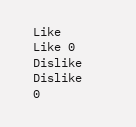Like Like 0
Dislike Dislike 0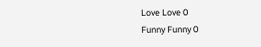Love Love 0
Funny Funny 0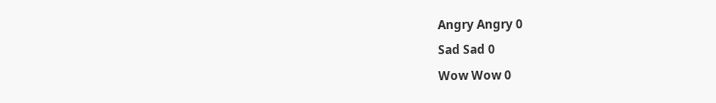Angry Angry 0
Sad Sad 0
Wow Wow 0